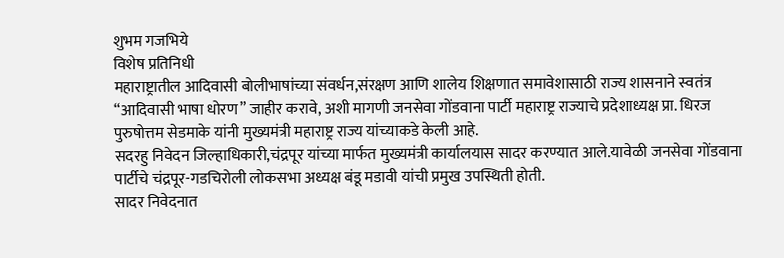शुभम गजभिये
विशेष प्रतिनिधी
महाराष्ट्रातील आदिवासी बोलीभाषांच्या संवर्धन,संरक्षण आणि शालेय शिक्षणात समावेशासाठी राज्य शासनाने स्वतंत्र “आदिवासी भाषा धोरण” जाहीर करावे, अशी मागणी जनसेवा गोंडवाना पार्टी महाराष्ट्र राज्याचे प्रदेशाध्यक्ष प्रा. धिरज पुरुषोत्तम सेडमाके यांनी मुख्यमंत्री महाराष्ट्र राज्य यांच्याकडे केली आहे.
सदरहु निवेदन जिल्हाधिकारी,चंद्रपूर यांच्या मार्फत मुख्यमंत्री कार्यालयास सादर करण्यात आले.यावेळी जनसेवा गोंडवाना पार्टीचे चंद्रपूर-गडचिरोली लोकसभा अध्यक्ष बंडू मडावी यांची प्रमुख उपस्थिती होती.
सादर निवेदनात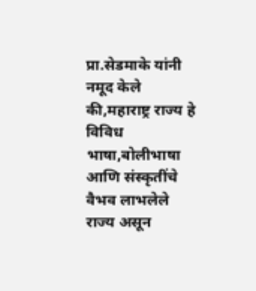प्रा.सेडमाके यांनी नमूद केले की,महाराष्ट्र राज्य हे विविध भाषा,बोलीभाषा आणि संस्कृतींचे वैभव लाभलेले राज्य असून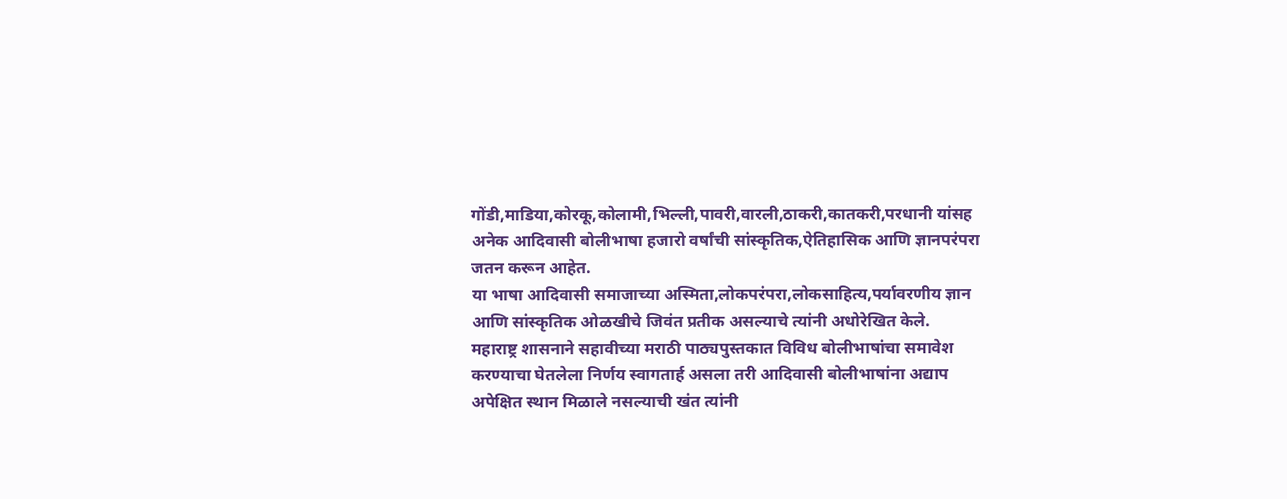गोंडी,माडिया,कोरकू,कोलामी,भिल्ली,पावरी,वारली,ठाकरी,कातकरी,परधानी यांसह अनेक आदिवासी बोलीभाषा हजारो वर्षांची सांस्कृतिक,ऐतिहासिक आणि ज्ञानपरंपरा जतन करून आहेत.
या भाषा आदिवासी समाजाच्या अस्मिता,लोकपरंपरा,लोकसाहित्य,पर्यावरणीय ज्ञान आणि सांस्कृतिक ओळखीचे जिवंत प्रतीक असल्याचे त्यांनी अधोरेखित केले.
महाराष्ट्र शासनाने सहावीच्या मराठी पाठ्यपुस्तकात विविध बोलीभाषांचा समावेश करण्याचा घेतलेला निर्णय स्वागतार्ह असला तरी आदिवासी बोलीभाषांना अद्याप अपेक्षित स्थान मिळाले नसल्याची खंत त्यांनी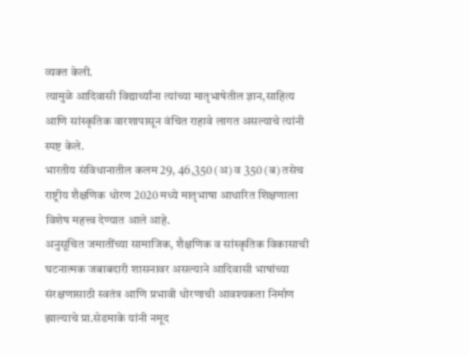व्यक्त केली.
त्यामुळे आदिवासी विद्यार्थ्यांना त्यांच्या मातृभाषेतील ज्ञान,साहित्य आणि सांस्कृतिक वारशापासून वंचित राहावे लागत असल्याचे त्यांनी स्पष्ट केले.
भारतीय संविधानातील कलम 29, 46,350 (अ) व 350 (ब) तसेच राष्ट्रीय शैक्षणिक धोरण 2020 मध्ये मातृभाषा आधारित शिक्षणाला विशेष महत्त्व देण्यात आले आहे.
अनुसूचित जमातींच्या सामाजिक, शैक्षणिक व सांस्कृतिक विकासाची घटनात्मक जबाबदारी शासनावर असल्याने आदिवासी भाषांच्या संरक्षणासाठी स्वतंत्र आणि प्रभावी धोरणाची आवश्यकता निर्माण झाल्याचे प्रा.सेडमाके यांनी नमूद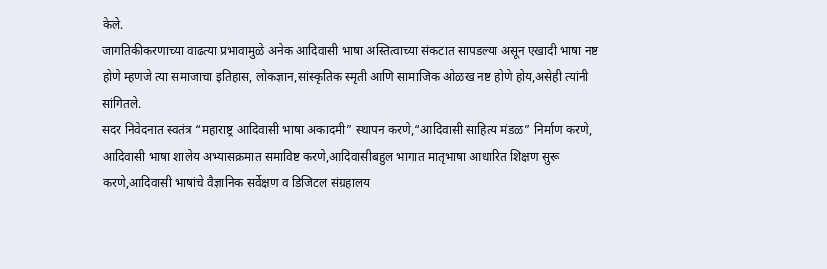केले.
जागतिकीकरणाच्या वाढत्या प्रभावामुळे अनेक आदिवासी भाषा अस्तित्वाच्या संकटात सापडल्या असून एखादी भाषा नष्ट होणे म्हणजे त्या समाजाचा इतिहास, लोकज्ञान,सांस्कृतिक स्मृती आणि सामाजिक ओळख नष्ट होणे होय,असेही त्यांनी सांगितले.
सदर निवेदनात स्वतंत्र “महाराष्ट्र आदिवासी भाषा अकादमी” स्थापन करणे,“आदिवासी साहित्य मंडळ” निर्माण करणे, आदिवासी भाषा शालेय अभ्यासक्रमात समाविष्ट करणे,आदिवासीबहुल भागात मातृभाषा आधारित शिक्षण सुरू करणे,आदिवासी भाषांचे वैज्ञानिक सर्वेक्षण व डिजिटल संग्रहालय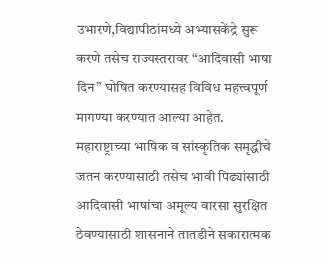उभारणे,विद्यापीठांमध्ये अभ्यासकेंद्रे सुरू करणे तसेच राज्यस्तरावर “आदिवासी भाषा दिन” घोषित करण्यासह विविध महत्त्वपूर्ण मागण्या करण्यात आल्या आहेत.
महाराष्ट्राच्या भाषिक व सांस्कृतिक समृद्धीचे जतन करण्यासाठी तसेच भावी पिढ्यांसाठी आदिवासी भाषांचा अमूल्य वारसा सुरक्षित ठेवण्यासाठी शासनाने तातडीने सकारात्मक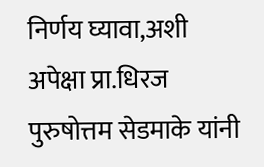निर्णय घ्यावा,अशी अपेक्षा प्रा.धिरज पुरुषोत्तम सेडमाके यांनी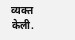व्यक्त केली.